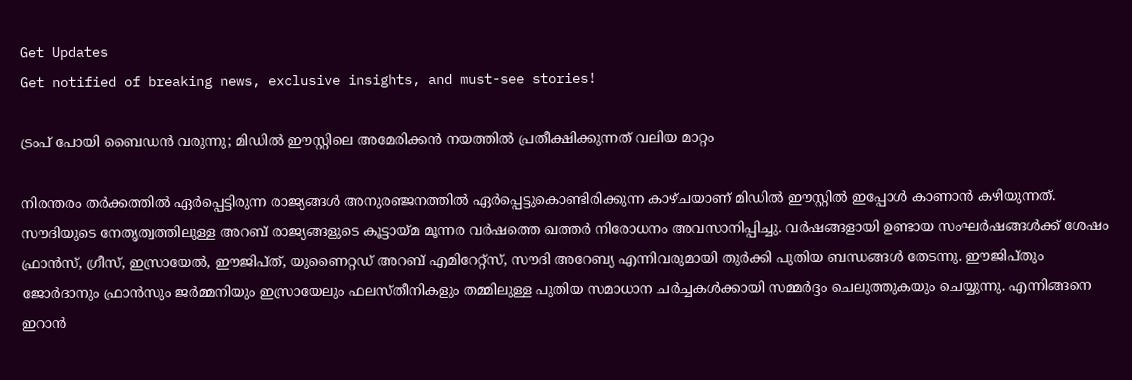Get Updates
Get notified of breaking news, exclusive insights, and must-see stories!

ട്രംപ് പോയി ബൈഡന്‍ വരുന്നു; മിഡില്‍ ഈസ്റ്റിലെ അമേരിക്കന്‍ നയത്തില്‍ പ്രതീക്ഷിക്കുന്നത് വലിയ മാറ്റം

നിരന്തരം തര്‍ക്കത്തില്‍ ഏര്‍പ്പെട്ടിരുന്ന രാജ്യങ്ങള്‍ അനുരഞ്ജനത്തില്‍ ഏര്‍പ്പെട്ടുകൊണ്ടിരിക്കുന്ന കാഴ്ചയാണ് മിഡില്‍ ഈസ്റ്റില്‍ ഇപ്പോള്‍ കാണാന്‍ കഴിയുന്നത്. സൗദിയുടെ നേതൃത്വത്തിലുള്ള അറബ് രാജ്യങ്ങളുടെ കൂട്ടായ്മ മൂന്നര വർഷത്തെ ഖത്തർ നിരോധനം അവസാനിപ്പിച്ചു. വർഷങ്ങളായി ഉണ്ടായ സംഘർഷങ്ങൾക്ക് ശേഷം ഫ്രാൻസ്, ഗ്രീസ്, ഇസ്രായേൽ, ഈജിപ്ത്, യുണൈറ്റഡ് അറബ് എമിറേറ്റ്സ്, സൗദി അറേബ്യ എന്നിവരുമായി തുർക്കി പുതിയ ബന്ധങ്ങള്‍ തേടന്നു. ഈജിപ്തും ജോർദാനും ഫ്രാൻസും ജർമ്മനിയും ഇസ്രായേലും ഫലസ്തീനികളും തമ്മിലുള്ള പുതിയ സമാധാന ചർച്ചകൾക്കായി സമ്മർദ്ദം ചെലുത്തുകയും ചെയ്യുന്നു. എന്നിങ്ങനെ ഇറാന്‍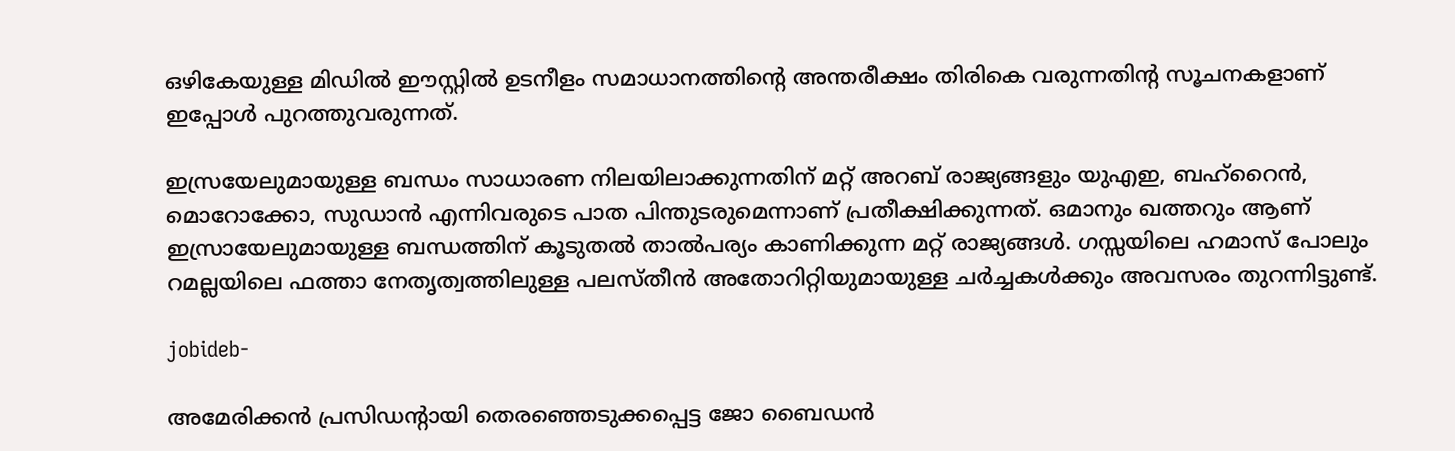ഒഴികേയുള്ള മിഡില്‍ ഈസ്റ്റില്‍ ഉടനീളം സമാധാനത്തിന്‍റെ അന്തരീക്ഷം തിരികെ വരുന്നതിന്‍റ സൂചനകളാണ് ഇപ്പോള്‍ പുറത്തുവരുന്നത്.

ഇസ്രയേലുമായുള്ള ബന്ധം സാധാരണ നിലയിലാക്കുന്നതിന് മറ്റ് അറബ് രാജ്യങ്ങളും യുഎഇ, ബഹ്‌റൈൻ, മൊറോക്കോ, സുഡാൻ എന്നിവരുടെ പാത പിന്തുടരുമെന്നാണ് പ്രതീക്ഷിക്കുന്നത്. ഒമാനും ഖത്തറും ആണ് ഇസ്രായേലുമായുള്ള ബന്ധത്തിന് കൂടുതല്‍ താല്‍പര്യം കാണിക്കുന്ന മറ്റ് രാജ്യങ്ങള്‍. ഗസ്സയിലെ ഹമാസ് പോലും റമല്ലയിലെ ഫത്താ നേതൃത്വത്തിലുള്ള പലസ്തീൻ അതോറിറ്റിയുമായുള്ള ചര്‍ച്ചകള്‍ക്കും അവസരം തുറന്നിട്ടുണ്ട്.

jobideb-

അമേരിക്കന്‍ പ്രസിഡന്റായി തെരഞ്ഞെടുക്കപ്പെട്ട ജോ ബൈഡന്‍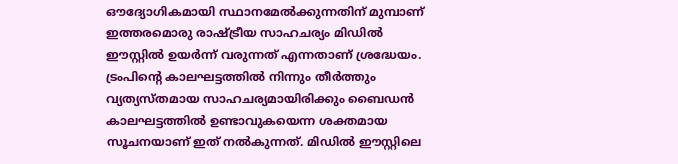ഔദ്യോഗികമായി സ്ഥാനമേല്‍ക്കുന്നതിന് മുമ്പാണ് ഇത്തരമൊരു രാഷ്ട്രീയ സാഹചര്യം മിഡില്‍ ഈസ്റ്റില്‍ ഉയര്‍ന്ന് വരുന്നത് എന്നതാണ് ശ്രദ്ധേയം. ട്രംപിന്‍റെ കാലഘട്ടത്തില്‍ നിന്നും തീര്‍ത്തും വ്യത്യസ്തമായ സാഹചര്യമായിരിക്കും ബൈഡന്‍ കാലഘട്ടത്തില്‍ ഉണ്ടാവുകയെന്ന ശക്തമായ സൂചനയാണ് ഇത് നല്‍കുന്നത്. മിഡില്‍ ഈസ്റ്റിലെ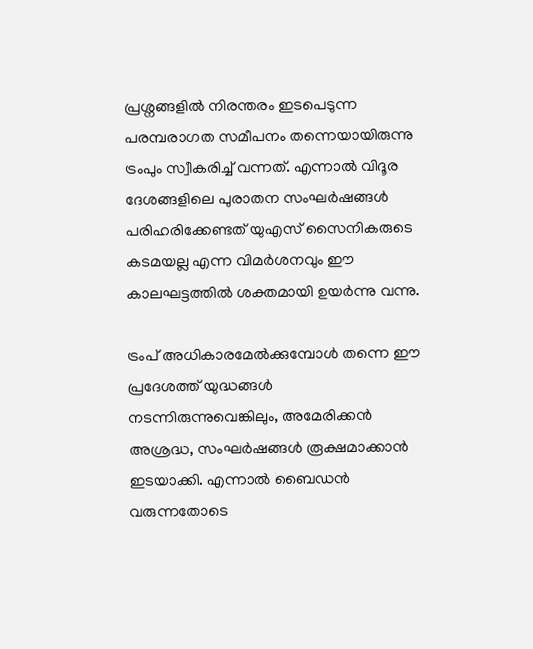പ്രശ്നങ്ങളില്‍ നിരന്തരം ഇടപെടുന്ന പരമ്പരാഗത സമീപനം തന്നെയായിരുന്നു ട്രംപും സ്വീകരിച്ച് വന്നത്. എന്നാല്‍ വിദൂര ദേശങ്ങളിലെ പുരാതന സംഘർഷങ്ങൾ പരിഹരിക്കേണ്ടത് യുഎസ് സൈനികരുടെ കടമയല്ല എന്ന വിമര്‍ശനവും ഈ കാലഘട്ടത്തില്‍ ശക്തമായി ഉയര്‍ന്നു വന്നു.

ട്രംപ് അധികാരമേല്‍ക്കുമ്പോള്‍ തന്നെ ഈ പ്രദേശത്ത് യുദ്ധങ്ങൾ നടന്നിരുന്നുവെങ്കിലും, അമേരിക്കൻ അശ്രദ്ധ, സംഘർഷങ്ങൾ രൂക്ഷമാക്കാൻ ഇടയാക്കി. എന്നാല്‍ ബൈഡന്‍ വരുന്നതോടെ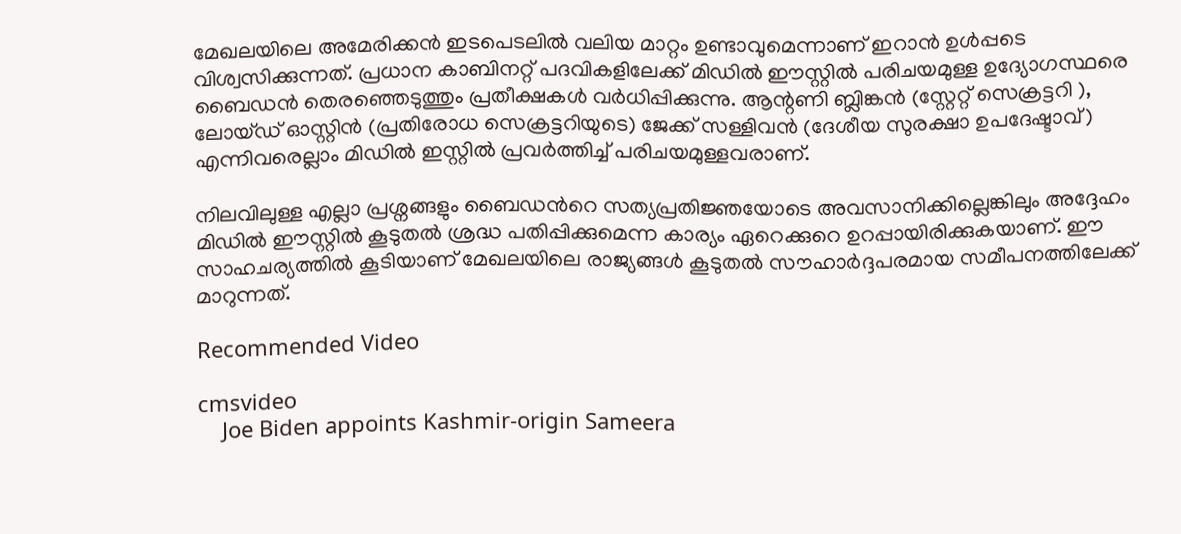മേഖലയിലെ അമേരിക്കന്‍ ഇടപെടലില്‍ വലിയ മാറ്റം ഉണ്ടാവുമെന്നാണ് ഇറാന്‍ ഉള്‍പ്പടെ വിശ്വസിക്കുന്നത്. പ്രധാന കാബിനറ്റ് പദവികളിലേക്ക് മിഡിൽ ഈസ്റ്റില്‍ പരിചയമുള്ള ഉദ്യോഗസ്ഥരെ ബൈഡന്‍ തെരഞ്ഞെടുത്തും പ്രതീക്ഷകള്‍ വര്‍ധിപ്പിക്കുന്നു. ആന്റണി ബ്ലിങ്കൻ (സ്റ്റേറ്റ് സെക്രട്ടറി ), ലോയ്ഡ് ഓസ്റ്റിൻ (പ്രതിരോധ സെക്രട്ടറിയുടെ) ജേക്ക് സള്ളിവൻ (ദേശീയ സുരക്ഷാ ഉപദേഷ്ടാവ്) എന്നിവരെല്ലാം മിഡില്‍ ഇസ്റ്റില്‍ പ്രവര്‍ത്തിച്ച് പരിചയമുള്ളവരാണ്.

നിലവിലുള്ള എല്ലാ പ്രശ്നങ്ങളും ബൈഡന്‍റെ സത്യപ്രതിജ്ഞയോടെ അവസാനിക്കില്ലെങ്കിലും അദ്ദേഹം മിഡില്‍ ഈസ്റ്റില്‍ കൂടുതല്‍ ശ്രദ്ധ പതിപ്പിക്കുമെന്ന കാര്യം ഏറെക്കുറെ ഉറപ്പായിരിക്കുകയാണ്. ഈ സാഹചര്യത്തില്‍ കൂടിയാണ് മേഖലയിലെ രാജ്യങ്ങള്‍ കൂടുതല്‍ സൗഹാര്‍ദ്ദപരമായ സമീപനത്തിലേക്ക് മാറുന്നത്.

Recommended Video

cmsvideo
    Joe Biden appoints Kashmir-origin Sameera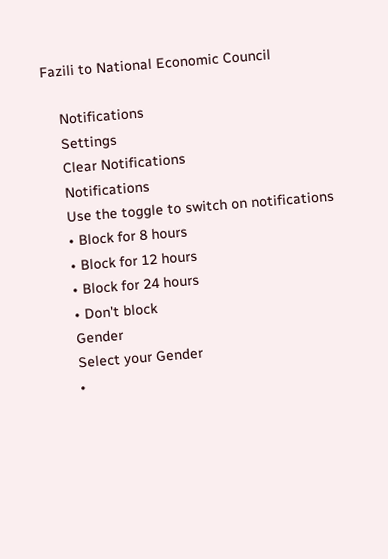Fazili to National Economic Council

    Notifications
    Settings
    Clear Notifications
    Notifications
    Use the toggle to switch on notifications
    • Block for 8 hours
    • Block for 12 hours
    • Block for 24 hours
    • Don't block
    Gender
    Select your Gender
    •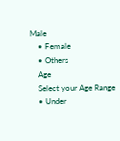Male
    • Female
    • Others
    Age
    Select your Age Range
    • Under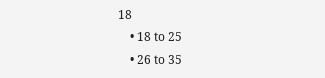18
    • 18 to 25
    • 26 to 35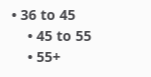• 36 to 45
    • 45 to 55
    • 55+